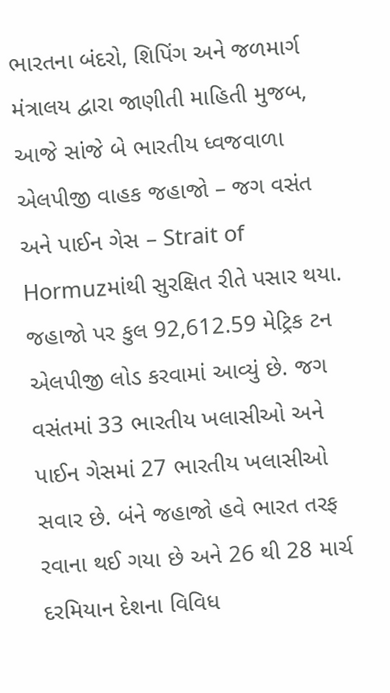ભારતના બંદરો, શિપિંગ અને જળમાર્ગ મંત્રાલય દ્વારા જાણીતી માહિતી મુજબ, આજે સાંજે બે ભારતીય ધ્વજવાળા એલપીજી વાહક જહાજો – જગ વસંત અને પાઈન ગેસ – Strait of Hormuzમાંથી સુરક્ષિત રીતે પસાર થયા.
જહાજો પર કુલ 92,612.59 મેટ્રિક ટન એલપીજી લોડ કરવામાં આવ્યું છે. જગ વસંતમાં 33 ભારતીય ખલાસીઓ અને પાઈન ગેસમાં 27 ભારતીય ખલાસીઓ સવાર છે. બંને જહાજો હવે ભારત તરફ રવાના થઈ ગયા છે અને 26 થી 28 માર્ચ દરમિયાન દેશના વિવિધ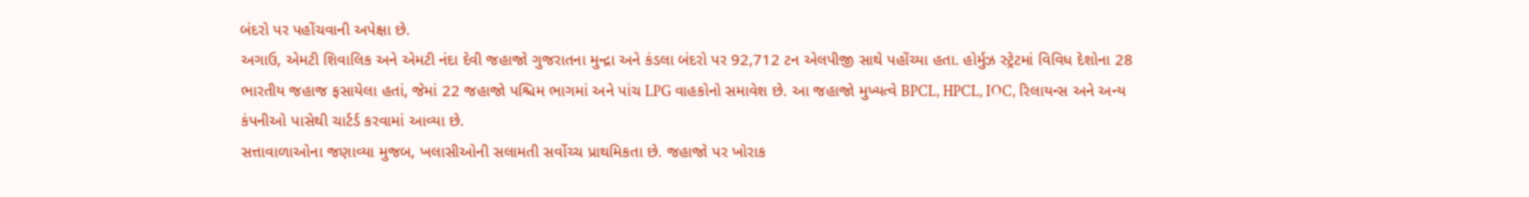બંદરો પર પહોંચવાની અપેક્ષા છે.
અગાઉ, એમટી શિવાલિક અને એમટી નંદા દેવી જહાજો ગુજરાતના મુન્દ્રા અને કંડલા બંદરો પર 92,712 ટન એલપીજી સાથે પહોંચ્યા હતા. હોર્મુઝ સ્ટ્રેટમાં વિવિધ દેશોના 28 ભારતીય જહાજ ફસાયેલા હતાં, જેમાં 22 જહાજો પશ્ચિમ ભાગમાં અને પાંચ LPG વાહકોનો સમાવેશ છે. આ જહાજો મુખ્યત્વે BPCL, HPCL, IOC, રિલાયન્સ અને અન્ય કંપનીઓ પાસેથી ચાર્ટર્ડ કરવામાં આવ્યા છે.
સત્તાવાળાઓના જણાવ્યા મુજબ, ખલાસીઓની સલામતી સર્વોચ્ચ પ્રાથમિકતા છે. જહાજો પર ખોરાક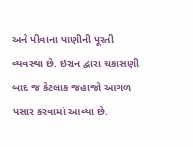અને પીવાના પાણીની પૂરતી વ્યવસ્થા છે. ઇરાન દ્વારા ચકાસણી બાદ જ કેટલાક જહાજો આગળ પસાર કરવામાં આવ્યા છે.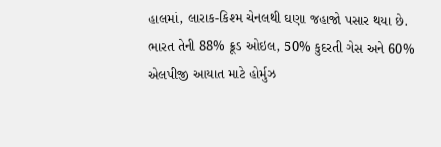હાલમાં, લારાક-કિશ્મ ચેનલથી ઘણા જહાજો પસાર થયા છે.
ભારત તેની 88% ક્રૂડ ઓઇલ, 50% કુદરતી ગેસ અને 60% એલપીજી આયાત માટે હોર્મુઝ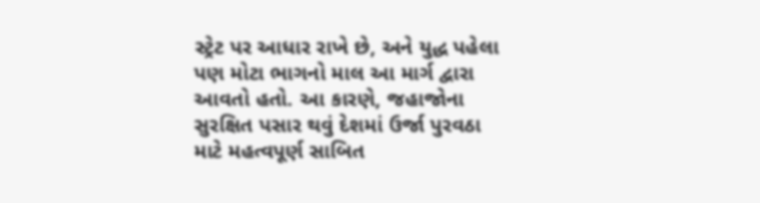સ્ટ્રેટ પર આધાર રાખે છે, અને યુદ્ધ પહેલા પણ મોટા ભાગનો માલ આ માર્ગ દ્વારા આવતો હતો. આ કારણે, જહાજોના સુરક્ષિત પસાર થવું દેશમાં ઉર્જા પુરવઠા માટે મહત્વપૂર્ણ સાબિત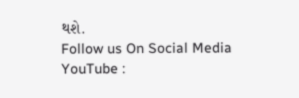થશે.
Follow us On Social Media
YouTube :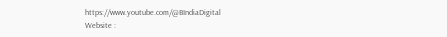https://www.youtube.com/@BIndiaDigital
Website :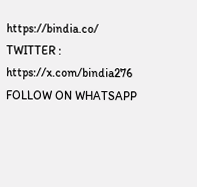https://bindia.co/
TWITTER : https://x.com/bindia276
FOLLOW ON WHATSAPP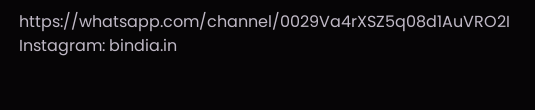https://whatsapp.com/channel/0029Va4rXSZ5q08d1AuVRO2I
Instagram: bindia.in